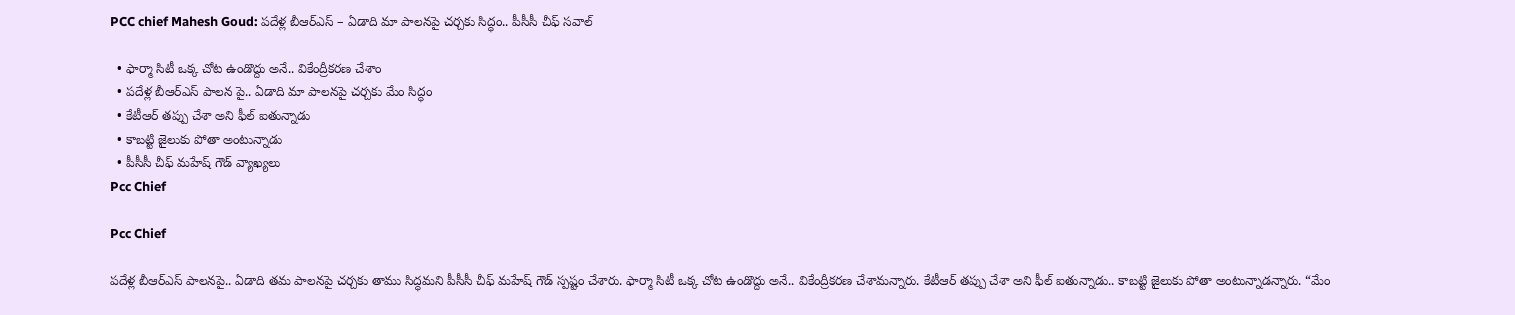PCC chief Mahesh Goud: పదేళ్ల బీఆర్‌ఎస్‌ – ఏడాది మా పాలనపై చర్చకు సిద్ధం.. పీసీసీ చీఫ్ సవాల్

  • ఫార్మా సిటీ ఒక్క చోట ఉండొద్దు అనే.. వికేంద్రీకరణ చేశాం
  • పదేళ్ల బీఆర్‌ఎస్‌ పాలన పై.. ఏడాది మా పాలనపై చర్చకు మేం సిద్ధం
  • కేటీఆర్ తప్పు చేశా అని ఫీల్ ఐతున్నాడు
  • కాబట్టి జైలుకు పోతా అంటున్నాడు
  • పీసీసీ చీఫ్ మహేష్ గౌడ్ వ్యాఖ్యలు
Pcc Chief

Pcc Chief

పదేళ్ల బీఆర్‌ఎస్‌ పాలనపై.. ఏడాది తమ పాలనపై చర్చకు తాము సిద్ధమని పీసీసీ చీఫ్ మహేష్ గౌడ్ స్పష్టం చేశారు. ఫార్మా సిటీ ఒక్క చోట ఉండొద్దు అనే.. వికేంద్రీకరణ చేశామన్నారు. కేటీఆర్ తప్పు చేశా అని ఫీల్ ఐతున్నాడు.. కాబట్టి జైలుకు పోతా అంటున్నాడన్నారు. “మేం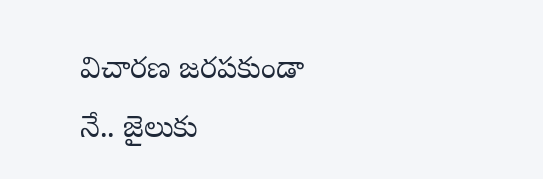విచారణ జరపకుండా నే.. జైలుకు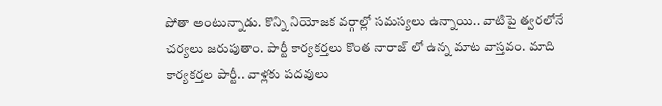పోతా అంటున్నాడు. కొన్ని నియోజక వర్గాల్లో సమస్యలు ఉన్నాయి.. వాటిపై త్వరలోనే చర్యలు జరుపుతాం. పార్టీ కార్యకర్తలు కొంత నారాజ్ లో ఉన్న మాట వాస్తవం. మాది కార్యకర్తల పార్టీ.. వాళ్లకు పదవులు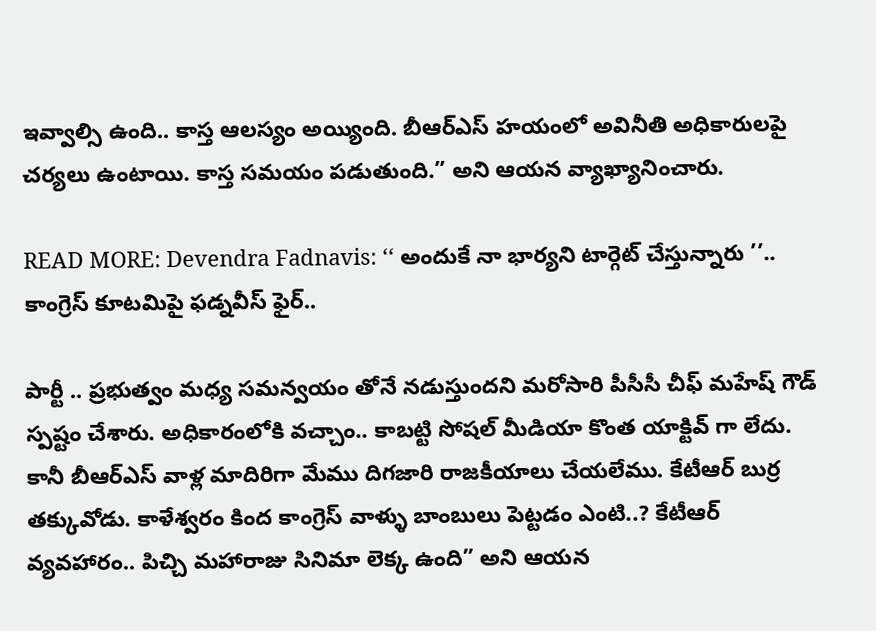ఇవ్వాల్సి ఉంది.. కాస్త ఆలస్యం అయ్యింది. బీఆర్‌ఎస్ హయంలో అవినీతి అధికారులపై చర్యలు ఉంటాయి. కాస్త సమయం పడుతుంది.” అని ఆయన వ్యాఖ్యానించారు.

READ MORE: Devendra Fadnavis: ‘‘ అందుకే నా భార్యని టార్గెట్ చేస్తున్నారు ’’.. కాంగ్రెస్‌ కూటమిపై ఫడ్నవీస్ ఫైర్..

పార్టీ .. ప్రభుత్వం మధ్య సమన్వయం తోనే నడుస్తుందని మరోసారి పీసీసీ చీఫ్ మహేష్ గౌడ్ స్పష్టం చేశారు. అధికారంలోకి వచ్చాం.. కాబట్టి సోషల్ మీడియా కొంత యాక్టివ్ గా లేదు. కానీ బీఆర్‌ఎస్ వాళ్ల మాదిరిగా మేము దిగజారి రాజకీయాలు చేయలేము. కేటీఆర్ బుర్ర తక్కువోడు. కాళేశ్వరం కింద కాంగ్రెస్ వాళ్ళు బాంబులు పెట్టడం ఎంటి..? కేటీఆర్ వ్యవహారం.. పిచ్చి మహారాజు సినిమా లెక్క ఉంది” అని ఆయన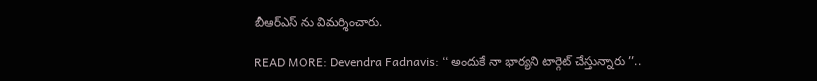బీఆర్‌ఎస్‌ ను విమర్శించారు.

READ MORE: Devendra Fadnavis: ‘‘ అందుకే నా భార్యని టార్గెట్ చేస్తున్నారు ’’..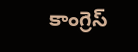కాంగ్రెస్‌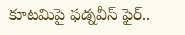కూటమిపై ఫడ్నవీస్ ఫైర్..